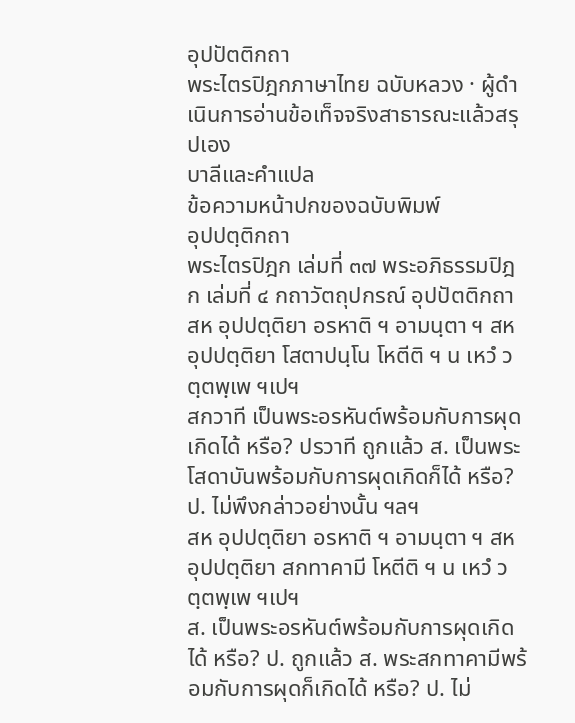อุปปัตติกถา
พระไตรปิฎกภาษาไทย ฉบับหลวง · ผู้ดำเนินการอ่านข้อเท็จจริงสาธารณะแล้วสรุปเอง
บาลีและคำแปล
ข้อความหน้าปกของฉบับพิมพ์
อุปปตฺติกถา
พระไตรปิฎก เล่มที่ ๓๗ พระอภิธรรมปิฎก เล่มที่ ๔ กถาวัตถุปกรณ์ อุปปัตติกถา
สห อุปปตฺติยา อรหาติ ฯ อามนฺตา ฯ สห อุปปตฺติยา โสตาปนฺโน โหตีติ ฯ น เหวํ วตฺตพฺเพ ฯเปฯ
สกวาที เป็นพระอรหันต์พร้อมกับการผุดเกิดได้ หรือ? ปรวาที ถูกแล้ว ส. เป็นพระโสดาบันพร้อมกับการผุดเกิดก็ได้ หรือ? ป. ไม่พึงกล่าวอย่างนั้น ฯลฯ
สห อุปปตฺติยา อรหาติ ฯ อามนฺตา ฯ สห อุปปตฺติยา สกทาคามี โหตีติ ฯ น เหวํ วตฺตพฺเพ ฯเปฯ
ส. เป็นพระอรหันต์พร้อมกับการผุดเกิดได้ หรือ? ป. ถูกแล้ว ส. พระสกทาคามีพร้อมกับการผุดก็เกิดได้ หรือ? ป. ไม่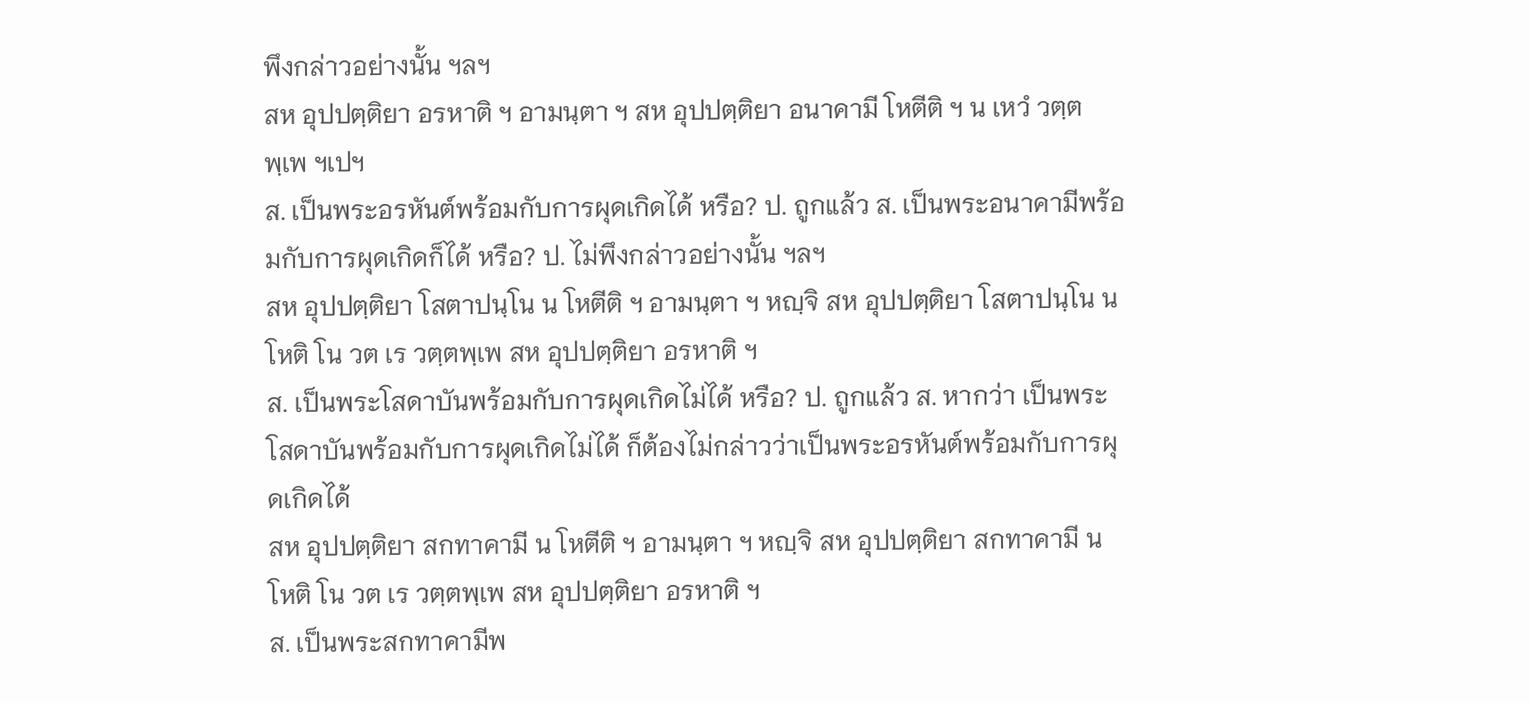พึงกล่าวอย่างนั้น ฯลฯ
สห อุปปตฺติยา อรหาติ ฯ อามนฺตา ฯ สห อุปปตฺติยา อนาคามี โหตีติ ฯ น เหวํ วตฺตพฺเพ ฯเปฯ
ส. เป็นพระอรหันต์พร้อมกับการผุดเกิดได้ หรือ? ป. ถูกแล้ว ส. เป็นพระอนาคามีพร้อมกับการผุดเกิดก็ได้ หรือ? ป. ไม่พึงกล่าวอย่างนั้น ฯลฯ
สห อุปปตฺติยา โสตาปนฺโน น โหตีติ ฯ อามนฺตา ฯ หญฺจิ สห อุปปตฺติยา โสตาปนฺโน น โหติ โน วต เร วตฺตพฺเพ สห อุปปตฺติยา อรหาติ ฯ
ส. เป็นพระโสดาบันพร้อมกับการผุดเกิดไม่ได้ หรือ? ป. ถูกแล้ว ส. หากว่า เป็นพระโสดาบันพร้อมกับการผุดเกิดไม่ได้ ก็ต้องไม่กล่าวว่าเป็นพระอรหันต์พร้อมกับการผุดเกิดได้
สห อุปปตฺติยา สกทาคามี น โหตีติ ฯ อามนฺตา ฯ หญฺจิ สห อุปปตฺติยา สกทาคามี น โหติ โน วต เร วตฺตพฺเพ สห อุปปตฺติยา อรหาติ ฯ
ส. เป็นพระสกทาคามีพ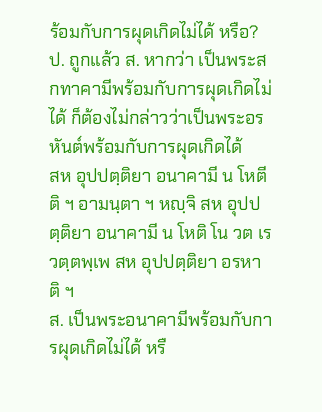ร้อมกับการผุดเกิดไม่ได้ หรือ? ป. ถูกแล้ว ส. หากว่า เป็นพระสกทาคามีพร้อมกับการผุดเกิดไม่ได้ ก็ต้องไม่กล่าวว่าเป็นพระอรหันต์พร้อมกับการผุดเกิดได้
สห อุปปตฺติยา อนาคามี น โหตีติ ฯ อามนฺตา ฯ หญฺจิ สห อุปปตฺติยา อนาคามี น โหติ โน วต เร วตฺตพฺเพ สห อุปปตฺติยา อรหาติ ฯ
ส. เป็นพระอนาคามีพร้อมกับการผุดเกิดไม่ได้ หรื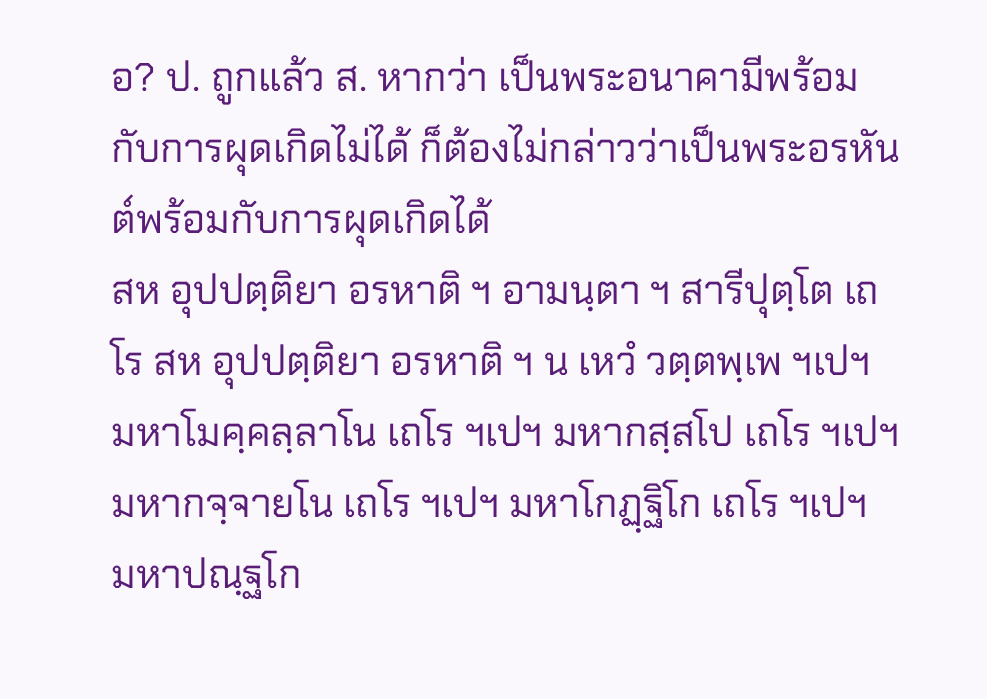อ? ป. ถูกแล้ว ส. หากว่า เป็นพระอนาคามีพร้อมกับการผุดเกิดไม่ได้ ก็ต้องไม่กล่าวว่าเป็นพระอรหันต์พร้อมกับการผุดเกิดได้
สห อุปปตฺติยา อรหาติ ฯ อามนฺตา ฯ สารีปุตฺโต เถโร สห อุปปตฺติยา อรหาติ ฯ น เหวํ วตฺตพฺเพ ฯเปฯ มหาโมคฺคลฺลาโน เถโร ฯเปฯ มหากสฺสโป เถโร ฯเปฯ มหากจฺจายโน เถโร ฯเปฯ มหาโกฏฺฐิโก เถโร ฯเปฯ มหาปณฺฐโก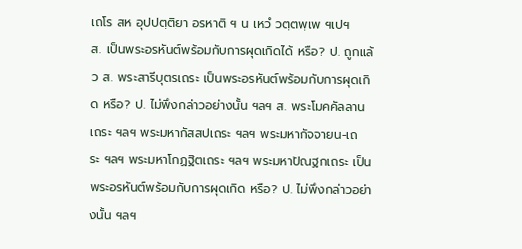เถโร สห อุปปตฺติยา อรหาติ ฯ น เหวํ วตฺตพฺเพ ฯเปฯ
ส. เป็นพระอรหันต์พร้อมกับการผุดเกิดได้ หรือ? ป. ถูกแล้ว ส. พระสารีบุตรเถระ เป็นพระอรหันต์พร้อมกับการผุดเกิด หรือ? ป. ไม่พึงกล่าวอย่างนั้น ฯลฯ ส. พระโมคคัลลานเถระ ฯลฯ พระมหากัสสปเถระ ฯลฯ พระมหากัจจายน-เถระ ฯลฯ พระมหาโกฏฐิตเถระ ฯลฯ พระมหาปัณฐกเถระ เป็น พระอรหันต์พร้อมกับการผุดเกิด หรือ? ป. ไม่พึงกล่าวอย่างนั้น ฯลฯ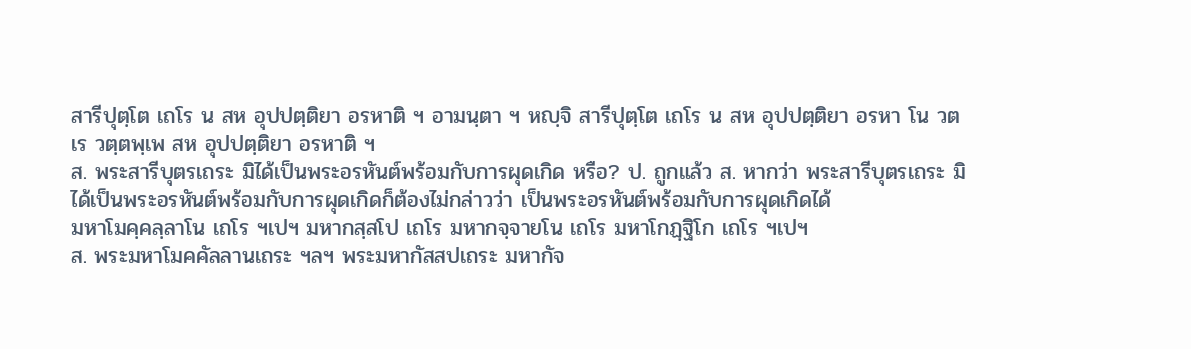สารีปุตฺโต เถโร น สห อุปปตฺติยา อรหาติ ฯ อามนฺตา ฯ หญฺจิ สารีปุตฺโต เถโร น สห อุปปตฺติยา อรหา โน วต เร วตฺตพฺเพ สห อุปปตฺติยา อรหาติ ฯ
ส. พระสารีบุตรเถระ มิได้เป็นพระอรหันต์พร้อมกับการผุดเกิด หรือ? ป. ถูกแล้ว ส. หากว่า พระสารีบุตรเถระ มิได้เป็นพระอรหันต์พร้อมกับการผุดเกิดก็ต้องไม่กล่าวว่า เป็นพระอรหันต์พร้อมกับการผุดเกิดได้
มหาโมคฺคลฺลาโน เถโร ฯเปฯ มหากสฺสโป เถโร มหากจฺจายโน เถโร มหาโกฏฺฐิโก เถโร ฯเปฯ
ส. พระมหาโมคคัลลานเถระ ฯลฯ พระมหากัสสปเถระ มหากัจ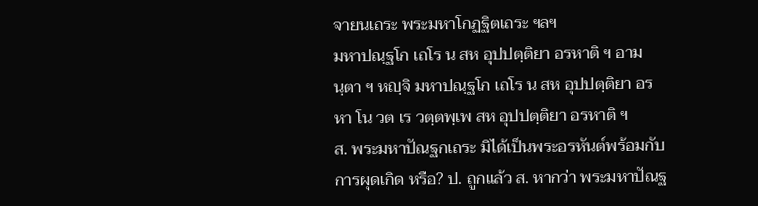จายนเถระ พระมหาโกฏฐิตเถระ ฯลฯ
มหาปณฺฐโก เถโร น สห อุปปตฺติยา อรหาติ ฯ อามนฺตา ฯ หญฺจิ มหาปณฺฐโก เถโร น สห อุปปตฺติยา อรหา โน วต เร วตฺตพฺเพ สห อุปปตฺติยา อรหาติ ฯ
ส. พระมหาปัณฐกเถระ มิได้เป็นพระอรหันต์พร้อมกับการผุดเกิด หรือ? ป. ถูกแล้ว ส. หากว่า พระมหาปัณฐ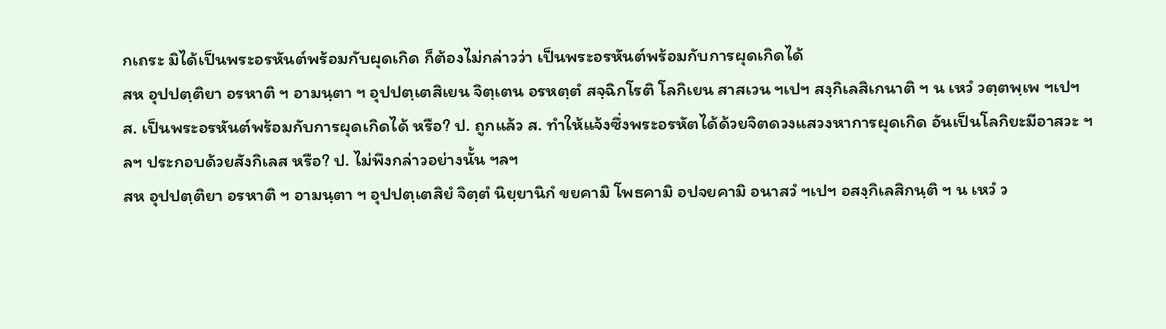กเถระ มิได้เป็นพระอรหันต์พร้อมกับผุดเกิด ก็ต้องไม่กล่าวว่า เป็นพระอรหันต์พร้อมกับการผุดเกิดได้
สห อุปปตฺติยา อรหาติ ฯ อามนฺตา ฯ อุปปตฺเตสิเยน จิตฺเตน อรหตฺตํ สจฺฉิกโรติ โลกิเยน สาสเวน ฯเปฯ สงฺกิเลสิเกนาติ ฯ น เหวํ วตฺตพฺเพ ฯเปฯ
ส. เป็นพระอรหันต์พร้อมกับการผุดเกิดได้ หรือ? ป. ถูกแล้ว ส. ทำให้แจ้งซึ่งพระอรหัตได้ด้วยจิตดวงแสวงหาการผุดเกิด อันเป็นโลกิยะมีอาสวะ ฯลฯ ประกอบด้วยสังกิเลส หรือ? ป. ไม่พึงกล่าวอย่างนั้น ฯลฯ
สห อุปปตฺติยา อรหาติ ฯ อามนฺตา ฯ อุปปตฺเตสิยํ จิตฺตํ นิยฺยานิกํ ขยคามิ โพธคามิ อปจยคามิ อนาสวํ ฯเปฯ อสงฺกิเลสิกนฺติ ฯ น เหวํ ว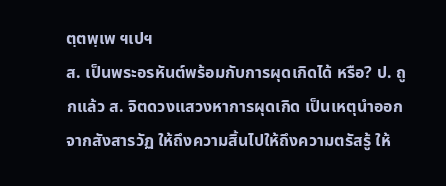ตฺตพฺเพ ฯเปฯ
ส. เป็นพระอรหันต์พร้อมกับการผุดเกิดได้ หรือ? ป. ถูกแล้ว ส. จิตดวงแสวงหาการผุดเกิด เป็นเหตุนำออกจากสังสารวัฏ ให้ถึงความสิ้นไปให้ถึงความตรัสรู้ ให้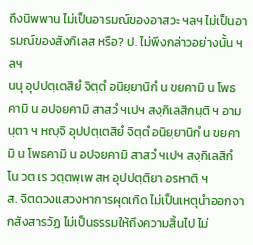ถึงนิพพาน ไม่เป็นอารมณ์ของอาสวะ ฯลฯ ไม่เป็นอารมณ์ของสังกิเลส หรือ? ป. ไม่พึงกล่าวอย่างนั้น ฯลฯ
นนุ อุปปตฺเตสิยํ จิตฺตํ อนิยฺยานิกํ น ขยคามิ น โพธคามิ น อปจยคามิ สาสวํ ฯเปฯ สงฺกิเลสิกนฺติ ฯ อามนฺตา ฯ หญฺจิ อุปปตฺเตสิยํ จิตฺตํ อนิยฺยานิกํ น ขยคามิ น โพธคามิ น อปจยคามิ สาสวํ ฯเปฯ สงฺกิเลสิกํ โน วต เร วตฺตพฺเพ สห อุปปตฺติยา อรหาติ ฯ
ส. จิตดวงแสวงหาการผุดเกิด ไม่เป็นเหตุนำออกจากสังสารวัฏ ไม่เป็นธรรมให้ถึงความสิ้นไป ไม่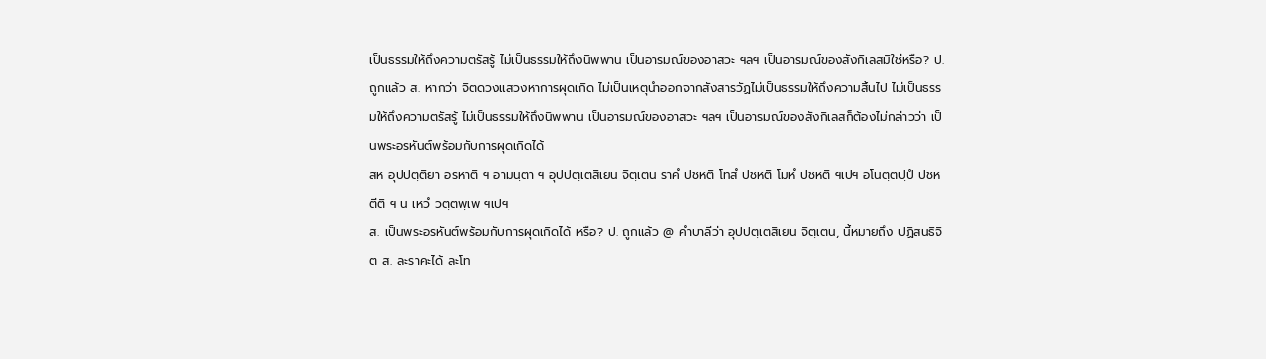เป็นธรรมให้ถึงความตรัสรู้ ไม่เป็นธรรมให้ถึงนิพพาน เป็นอารมณ์ของอาสวะ ฯลฯ เป็นอารมณ์ของสังกิเลสมิใช่หรือ? ป. ถูกแล้ว ส. หากว่า จิตดวงแสวงหาการผุดเกิด ไม่เป็นเหตุนำออกจากสังสารวัฏไม่เป็นธรรมให้ถึงความสิ้นไป ไม่เป็นธรรมให้ถึงความตรัสรู้ ไม่เป็นธรรมให้ถึงนิพพาน เป็นอารมณ์ของอาสวะ ฯลฯ เป็นอารมณ์ของสังกิเลสก็ต้องไม่กล่าวว่า เป็นพระอรหันต์พร้อมกับการผุดเกิดได้
สห อุปปตฺติยา อรหาติ ฯ อามนฺตา ฯ อุปปตฺเตสิเยน จิตฺเตน ราคํ ปชหติ โทสํ ปชหติ โมหํ ปชหติ ฯเปฯ อโนตฺตปฺปํ ปชหตีติ ฯ น เหวํ วตฺตพฺเพ ฯเปฯ
ส. เป็นพระอรหันต์พร้อมกับการผุดเกิดได้ หรือ? ป. ถูกแล้ว @ คำบาลีว่า อุปปตฺเตสิเยน จิตฺเตน, นี้หมายถึง ปฏิสนธิจิต ส. ละราคะได้ ละโท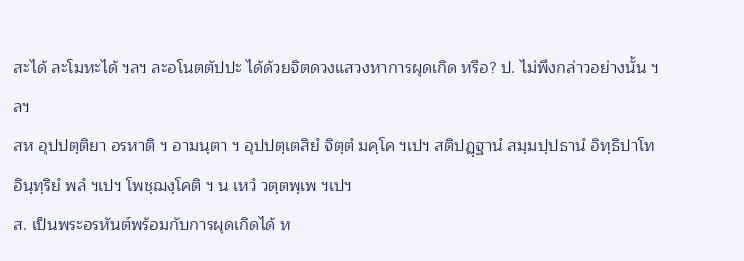สะได้ ละโมหะได้ ฯลฯ ละอโนตตัปปะ ได้ด้วยจิตดวงแสวงหาการผุดเกิด หรือ? ป. ไม่พึงกล่าวอย่างนั้น ฯลฯ
สห อุปปตฺติยา อรหาติ ฯ อามนฺตา ฯ อุปปตฺเตสิยํ จิตฺตํ มคฺโค ฯเปฯ สติปฏฺฐานํ สมฺมปฺปธานํ อิทฺธิปาโท อินฺทฺริยํ พลํ ฯเปฯ โพชฺฌงฺโคติ ฯ น เหวํ วตฺตพฺเพ ฯเปฯ
ส. เป็นพระอรหันต์พร้อมกับการผุดเกิดได้ ห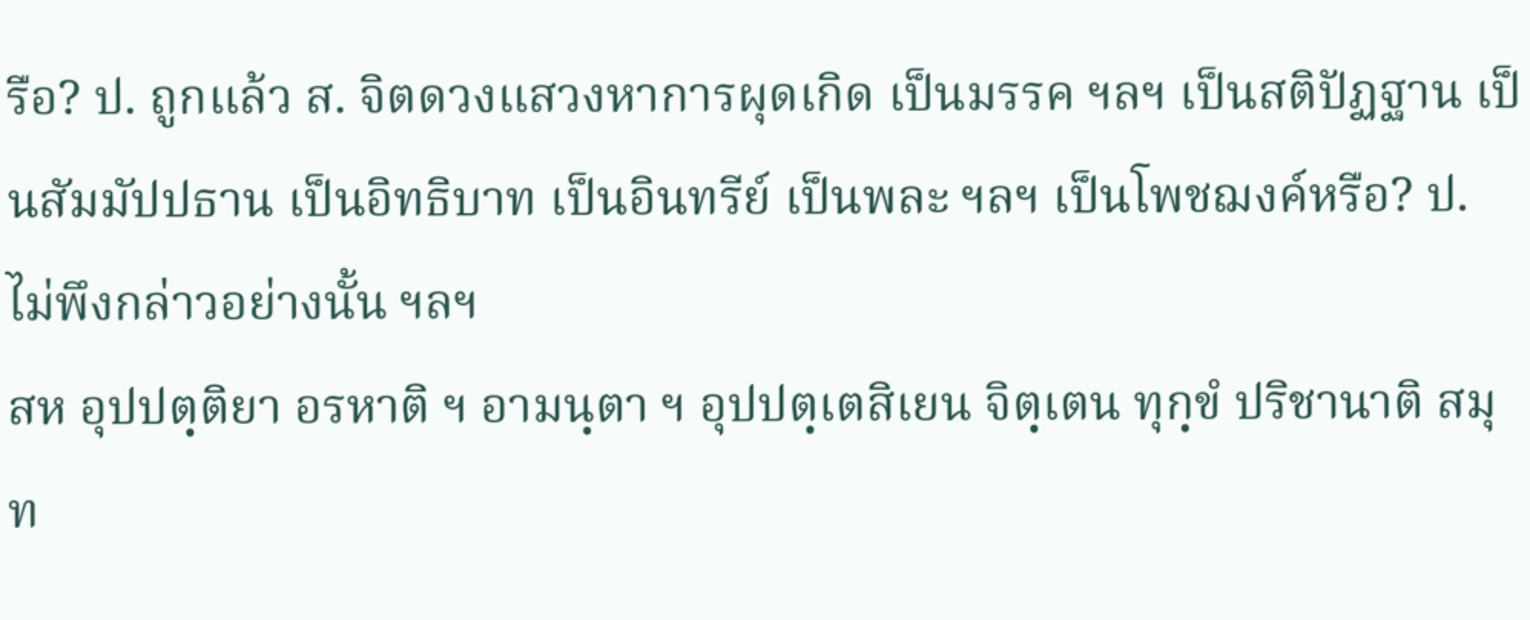รือ? ป. ถูกแล้ว ส. จิตดวงแสวงหาการผุดเกิด เป็นมรรค ฯลฯ เป็นสติปัฏฐาน เป็นสัมมัปปธาน เป็นอิทธิบาท เป็นอินทรีย์ เป็นพละ ฯลฯ เป็นโพชฌงค์หรือ? ป. ไม่พึงกล่าวอย่างนั้น ฯลฯ
สห อุปปตฺติยา อรหาติ ฯ อามนฺตา ฯ อุปปตฺเตสิเยน จิตฺเตน ทุกฺขํ ปริชานาติ สมุท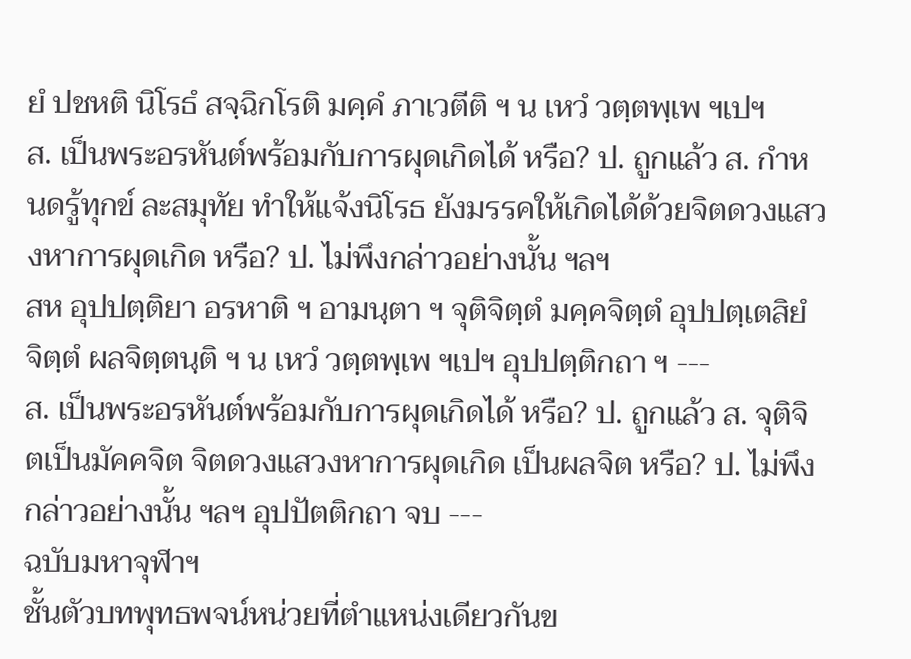ยํ ปชหติ นิโรธํ สจฺฉิกโรติ มคฺคํ ภาเวตีติ ฯ น เหวํ วตฺตพฺเพ ฯเปฯ
ส. เป็นพระอรหันต์พร้อมกับการผุดเกิดได้ หรือ? ป. ถูกแล้ว ส. กำหนดรู้ทุกข์ ละสมุทัย ทำให้แจ้งนิโรธ ยังมรรคให้เกิดได้ด้วยจิตดวงแสวงหาการผุดเกิด หรือ? ป. ไม่พึงกล่าวอย่างนั้น ฯลฯ
สห อุปปตฺติยา อรหาติ ฯ อามนฺตา ฯ จุติจิตฺตํ มคฺคจิตฺตํ อุปปตฺเตสิยํ จิตฺตํ ผลจิตฺตนฺติ ฯ น เหวํ วตฺตพฺเพ ฯเปฯ อุปปตฺติกถา ฯ ---
ส. เป็นพระอรหันต์พร้อมกับการผุดเกิดได้ หรือ? ป. ถูกแล้ว ส. จุติจิตเป็นมัคคจิต จิตดวงแสวงหาการผุดเกิด เป็นผลจิต หรือ? ป. ไม่พึงกล่าวอย่างนั้น ฯลฯ อุปปัตติกถา จบ ---
ฉบับมหาจุฬาฯ
ชั้นตัวบทพุทธพจน์หน่วยที่ตำแหน่งเดียวกันข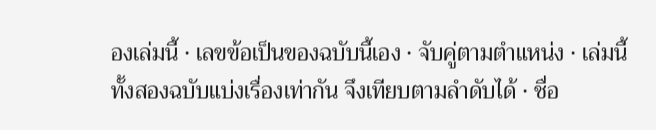องเล่มนี้ · เลขข้อเป็นของฉบับนี้เอง · จับคู่ตามตำแหน่ง · เล่มนี้ทั้งสองฉบับแบ่งเรื่องเท่ากัน จึงเทียบตามลำดับได้ · ชื่อ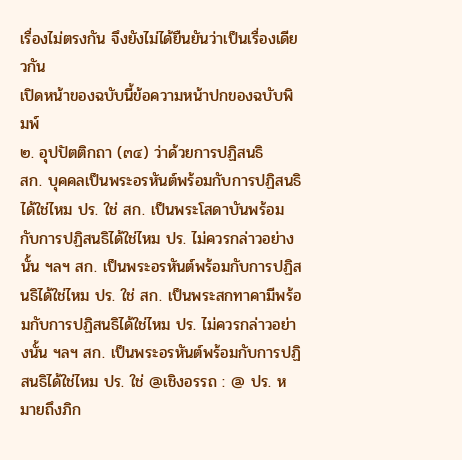เรื่องไม่ตรงกัน จึงยังไม่ได้ยืนยันว่าเป็นเรื่องเดียวกัน
เปิดหน้าของฉบับนี้ข้อความหน้าปกของฉบับพิมพ์
๒. อุปปัตติกถา (๓๔) ว่าด้วยการปฏิสนธิ
สก. บุคคลเป็นพระอรหันต์พร้อมกับการปฏิสนธิได้ใช่ไหม ปร. ใช่ สก. เป็นพระโสดาบันพร้อมกับการปฏิสนธิได้ใช่ไหม ปร. ไม่ควรกล่าวอย่างนั้น ฯลฯ สก. เป็นพระอรหันต์พร้อมกับการปฏิสนธิได้ใช่ไหม ปร. ใช่ สก. เป็นพระสกทาคามีพร้อมกับการปฏิสนธิได้ใช่ไหม ปร. ไม่ควรกล่าวอย่างนั้น ฯลฯ สก. เป็นพระอรหันต์พร้อมกับการปฏิสนธิได้ใช่ไหม ปร. ใช่ @เชิงอรรถ : @ ปร. หมายถึงภิก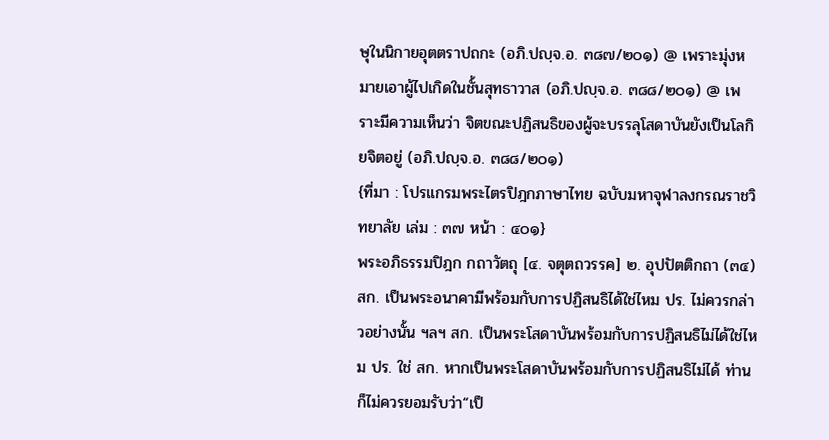ษุในนิกายอุตตราปถกะ (อภิ.ปญฺจ.อ. ๓๘๗/๒๐๑) @ เพราะมุ่งหมายเอาผู้ไปเกิดในชั้นสุทธาวาส (อภิ.ปญฺจ.อ. ๓๘๘/๒๐๑) @ เพราะมีความเห็นว่า จิตขณะปฏิสนธิของผู้จะบรรลุโสดาบันยังเป็นโลกิยจิตอยู่ (อภิ.ปญฺจ.อ. ๓๘๘/๒๐๑)
{ที่มา : โปรแกรมพระไตรปิฎกภาษาไทย ฉบับมหาจุฬาลงกรณราชวิทยาลัย เล่ม : ๓๗ หน้า : ๔๐๑}
พระอภิธรรมปิฎก กถาวัตถุ [๔. จตุตถวรรค] ๒. อุปปัตติกถา (๓๔) สก. เป็นพระอนาคามีพร้อมกับการปฏิสนธิได้ใช่ไหม ปร. ไม่ควรกล่าวอย่างนั้น ฯลฯ สก. เป็นพระโสดาบันพร้อมกับการปฏิสนธิไม่ได้ใช่ไหม ปร. ใช่ สก. หากเป็นพระโสดาบันพร้อมกับการปฏิสนธิไม่ได้ ท่านก็ไม่ควรยอมรับว่า“เป็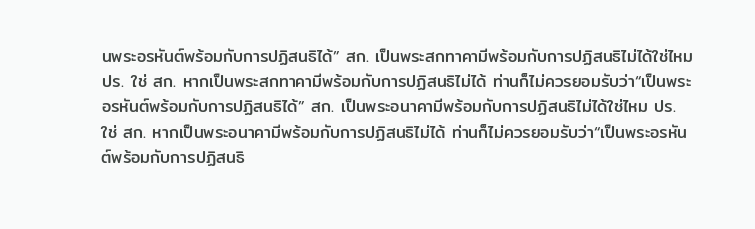นพระอรหันต์พร้อมกับการปฏิสนธิได้” สก. เป็นพระสกทาคามีพร้อมกับการปฏิสนธิไม่ได้ใช่ไหม ปร. ใช่ สก. หากเป็นพระสกทาคามีพร้อมกับการปฏิสนธิไม่ได้ ท่านก็ไม่ควรยอมรับว่า“เป็นพระอรหันต์พร้อมกับการปฏิสนธิได้” สก. เป็นพระอนาคามีพร้อมกับการปฏิสนธิไม่ได้ใช่ไหม ปร. ใช่ สก. หากเป็นพระอนาคามีพร้อมกับการปฏิสนธิไม่ได้ ท่านก็ไม่ควรยอมรับว่า“เป็นพระอรหันต์พร้อมกับการปฏิสนธิ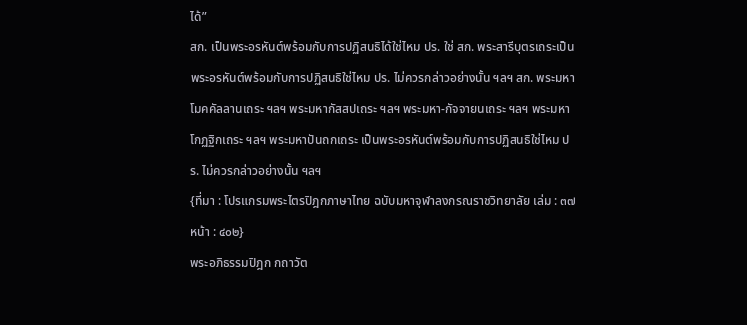ได้”
สก. เป็นพระอรหันต์พร้อมกับการปฏิสนธิได้ใช่ไหม ปร. ใช่ สก. พระสารีบุตรเถระเป็นพระอรหันต์พร้อมกับการปฏิสนธิใช่ไหม ปร. ไม่ควรกล่าวอย่างนั้น ฯลฯ สก. พระมหาโมคคัลลานเถระ ฯลฯ พระมหากัสสปเถระ ฯลฯ พระมหา-กัจจายนเถระ ฯลฯ พระมหาโกฏฐิกเถระ ฯลฯ พระมหาปันถกเถระ เป็นพระอรหันต์พร้อมกับการปฏิสนธิใช่ไหม ปร. ไม่ควรกล่าวอย่างนั้น ฯลฯ
{ที่มา : โปรแกรมพระไตรปิฎกภาษาไทย ฉบับมหาจุฬาลงกรณราชวิทยาลัย เล่ม : ๓๗ หน้า : ๔๐๒}
พระอภิธรรมปิฎก กถาวัต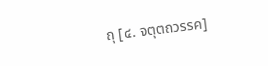ถุ [๔. จตุตถวรรค]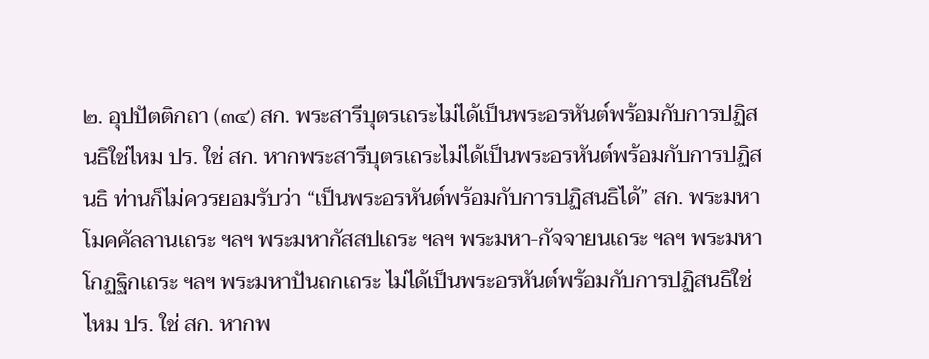๒. อุปปัตติกถา (๓๔) สก. พระสารีบุตรเถระไม่ได้เป็นพระอรหันต์พร้อมกับการปฏิสนธิใช่ไหม ปร. ใช่ สก. หากพระสารีบุตรเถระไม่ได้เป็นพระอรหันต์พร้อมกับการปฏิสนธิ ท่านก็ไม่ควรยอมรับว่า “เป็นพระอรหันต์พร้อมกับการปฏิสนธิได้” สก. พระมหาโมคคัลลานเถระ ฯลฯ พระมหากัสสปเถระ ฯลฯ พระมหา-กัจจายนเถระ ฯลฯ พระมหาโกฏฐิกเถระ ฯลฯ พระมหาปันถกเถระ ไม่ได้เป็นพระอรหันต์พร้อมกับการปฏิสนธิใช่ไหม ปร. ใช่ สก. หากพ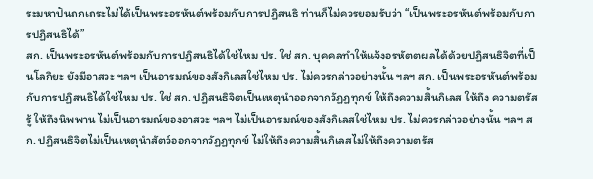ระมหาปันถกเถระไม่ได้เป็นพระอรหันต์พร้อมกับการปฏิสนธิ ท่านก็ไม่ควรยอมรับว่า “เป็นพระอรหันต์พร้อมกับการปฏิสนธิได้”
สก. เป็นพระอรหันต์พร้อมกับการปฏิสนธิได้ใช่ไหม ปร. ใช่ สก. บุคคลทำให้แจ้งอรหัตตผลได้ด้วยปฏิสนธิจิตที่เป็นโลกิยะ ยังมีอาสวะ ฯลฯ เป็นอารมณ์ของสังกิเลสใช่ไหม ปร. ไม่ควรกล่าวอย่างนั้น ฯลฯ สก. เป็นพระอรหันต์พร้อมกับการปฏิสนธิได้ใช่ไหม ปร. ใช่ สก. ปฏิสนธิจิตเป็นเหตุนำออกจากวัฏฏทุกข์ ให้ถึงความสิ้นกิเลส ให้ถึง ความตรัสรู้ ให้ถึงนิพพาน ไม่เป็นอารมณ์ของอาสวะ ฯลฯ ไม่เป็นอารมณ์ของสังกิเลสใช่ไหม ปร. ไม่ควรกล่าวอย่างนั้น ฯลฯ สก. ปฏิสนธิจิตไม่เป็นเหตุนำสัตว์ออกจากวัฏฏทุกข์ ไม่ให้ถึงความสิ้นกิเลสไม่ให้ถึงความตรัส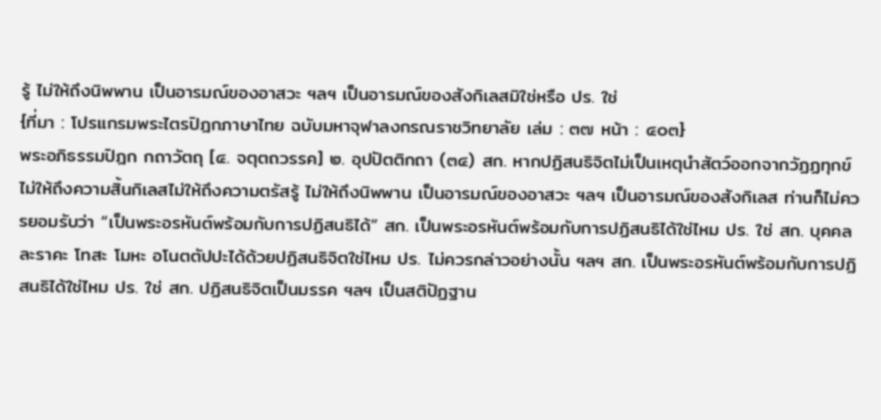รู้ ไม่ให้ถึงนิพพาน เป็นอารมณ์ของอาสวะ ฯลฯ เป็นอารมณ์ของสังกิเลสมิใช่หรือ ปร. ใช่
{ที่มา : โปรแกรมพระไตรปิฎกภาษาไทย ฉบับมหาจุฬาลงกรณราชวิทยาลัย เล่ม : ๓๗ หน้า : ๔๐๓}
พระอภิธรรมปิฎก กถาวัตถุ [๔. จตุตถวรรค] ๒. อุปปัตติกถา (๓๔) สก. หากปฏิสนธิจิตไม่เป็นเหตุนำสัตว์ออกจากวัฏฏทุกข์ ไม่ให้ถึงความสิ้นกิเลสไม่ให้ถึงความตรัสรู้ ไม่ให้ถึงนิพพาน เป็นอารมณ์ของอาสวะ ฯลฯ เป็นอารมณ์ของสังกิเลส ท่านก็ไม่ควรยอมรับว่า “เป็นพระอรหันต์พร้อมกับการปฏิสนธิได้” สก. เป็นพระอรหันต์พร้อมกับการปฏิสนธิได้ใช่ไหม ปร. ใช่ สก. บุคคลละราคะ โทสะ โมหะ อโนตตัปปะได้ด้วยปฏิสนธิจิตใช่ไหม ปร. ไม่ควรกล่าวอย่างนั้น ฯลฯ สก. เป็นพระอรหันต์พร้อมกับการปฏิสนธิได้ใช่ไหม ปร. ใช่ สก. ปฏิสนธิจิตเป็นมรรค ฯลฯ เป็นสติปัฏฐาน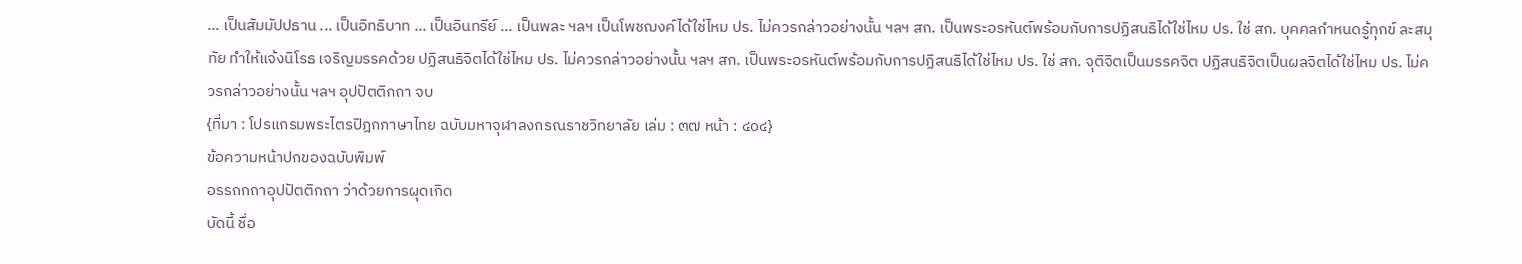... เป็นสัมมัปปธาน ... เป็นอิทธิบาท ... เป็นอินทรีย์ ... เป็นพละ ฯลฯ เป็นโพชฌงค์ได้ใช่ไหม ปร. ไม่ควรกล่าวอย่างนั้น ฯลฯ สก. เป็นพระอรหันต์พร้อมกับการปฏิสนธิได้ใช่ไหม ปร. ใช่ สก. บุคคลกำหนดรู้ทุกข์ ละสมุทัย ทำให้แจ้งนิโรธ เจริญมรรคด้วย ปฏิสนธิจิตได้ใช่ไหม ปร. ไม่ควรกล่าวอย่างนั้น ฯลฯ สก. เป็นพระอรหันต์พร้อมกับการปฏิสนธิได้ใช่ไหม ปร. ใช่ สก. จุติจิตเป็นมรรคจิต ปฏิสนธิจิตเป็นผลจิตได้ใช่ไหม ปร. ไม่ควรกล่าวอย่างนั้น ฯลฯ อุปปัตติกถา จบ
{ที่มา : โปรแกรมพระไตรปิฎกภาษาไทย ฉบับมหาจุฬาลงกรณราชวิทยาลัย เล่ม : ๓๗ หน้า : ๔๐๔}
ข้อความหน้าปกของฉบับพิมพ์
อรรถกถาอุปปัตติกถา ว่าด้วยการผุดเกิด
บัดนี้ ชื่อ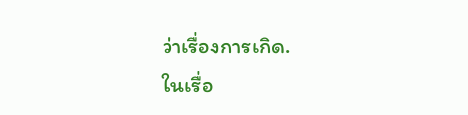ว่าเรื่องการเกิด.
ในเรื่อ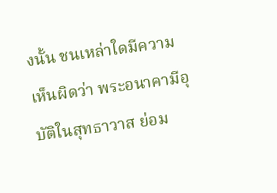งนั้น ชนเหล่าใดมีความเห็นผิดว่า พระอนาคามีอุบัติในสุทธาวาส ย่อม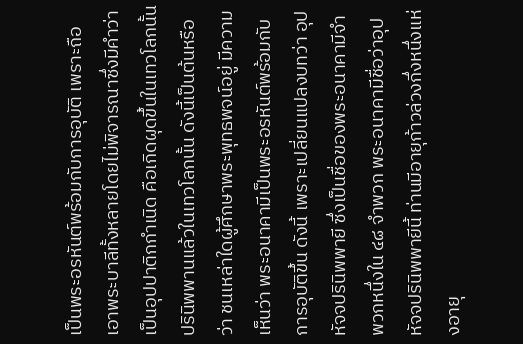เป็นพระอรหันต์พร้อมกับการอุบัติ เพราะถือเอาพระบาลีทั้งหลายโดยไม่พิจารณาซึ่งมีคำว่า เป็นอุปปาติกกำเนิด คือเกิดผุดขึ้นในเทวโลกนั้น ปรินิพพานแล้วในเทวโลกนั้น ดังนี้เป็นต้นหรือว่า ชนเหล่าใดผู้ศึกษาพระพุทธพจน์อยู่ มีความเห็นว่า พระอนาคามีเป็นพระอรหันต์พร้อมกับการอุบัติขึ้น ดังนี้ เพราะเปลี่ยนแปลงบทว่า อุปหัจจปรินิพพายี ซึ่งเป็นชื่อของพระอนาคามีจำพวกหนึ่งใน ๔๘ จำพวก พระอนาคามีชื่อว่าอุปหัจจปรินิพพายีนี้ ท่านมีอายุก้าวล่วงกึ่งหนึ่งแห่งอายุ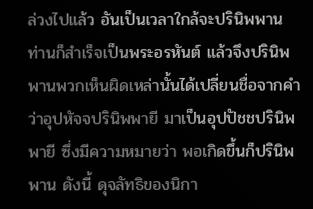ล่วงไปแล้ว อันเป็นเวลาใกล้จะปรินิพพาน ท่านก็สำเร็จเป็นพระอรหันต์ แล้วจึงปรินิพพานพวกเห็นผิดเหล่านั้นได้เปลี่ยนชื่อจากคำว่าอุปหัจจปรินิพพายี มาเป็นอุปปัชชปรินิพพายี ซึ่งมีความหมายว่า พอเกิดขึ้นก็ปรินิพพาน ดังนี้ ดุจลัทธิของนิกา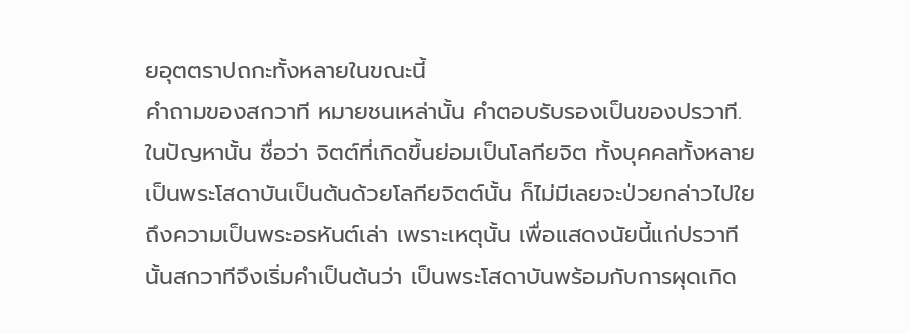ยอุตตราปถกะทั้งหลายในขณะนี้
คำถามของสกวาที หมายชนเหล่านั้น คำตอบรับรองเป็นของปรวาที.
ในปัญหานั้น ชื่อว่า จิตต์ที่เกิดขึ้นย่อมเป็นโลกียจิต ทั้งบุคคลทั้งหลาย เป็นพระโสดาบันเป็นต้นด้วยโลกียจิตต์นั้น ก็ไม่มีเลยจะป่วยกล่าวไปใยถึงความเป็นพระอรหันต์เล่า เพราะเหตุนั้น เพื่อแสดงนัยนี้แก่ปรวาทีนั้นสกวาทีจึงเริ่มคำเป็นต้นว่า เป็นพระโสดาบันพร้อมกับการผุดเกิด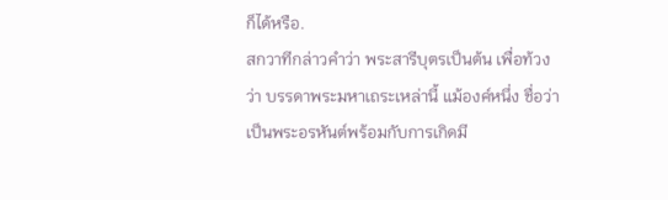ก็ได้หรือ.
สกวาทีกล่าวคำว่า พระสารีบุตรเป็นต้น เพื่อท้วงว่า บรรดาพระมหาเถระเหล่านี้ แม้องค์หนึ่ง ชื่อว่าเป็นพระอรหันต์พร้อมกับการเกิดมี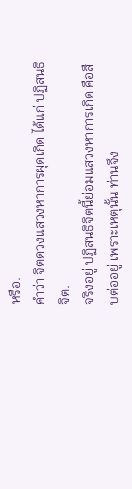หรือ.
คำว่า จิตดวงแสวงหาการผุดเกิด ได้แก่ ปฏิสนธิจิต.
จริงอยู่ ปฏิสนธิจิตนี้ย่อมแสวงหาการเกิด คือสืบต่ออยู่ เพราะเหตุนั้น ท่านจึง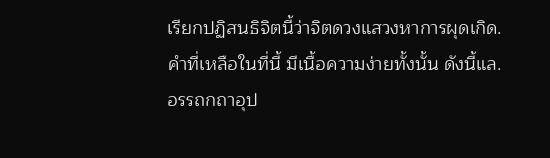เรียกปฏิสนธิจิตนี้ว่าจิตดวงแสวงหาการผุดเกิด.
คำที่เหลือในที่นี้ มีเนื้อความง่ายทั้งนั้น ดังนี้แล.
อรรถกถาอุป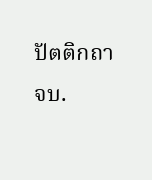ปัตติกถา จบ.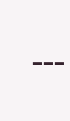---